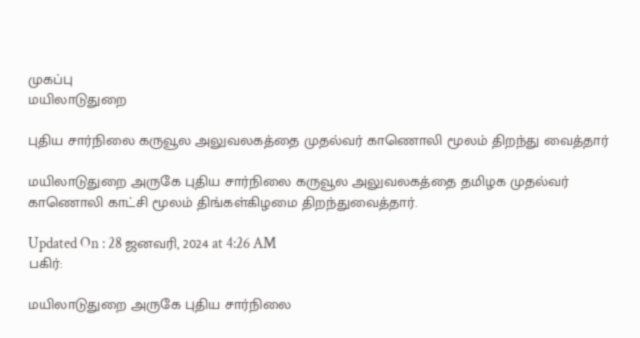முகப்பு
மயிலாடுதுறை

புதிய சார்நிலை கருவூல அலுவலகத்தை முதல்வர் காணொலி மூலம் திறந்து வைத்தார்

மயிலாடுதுறை அருகே புதிய சார்நிலை கருவூல அலுவலகத்தை தமிழக முதல்வர் காணொலி காட்சி மூலம் திங்கள்கிழமை திறந்துவைத்தார்.

Updated On : 28 ஜனவரி, 2024 at 4:26 AM
பகிர்:

மயிலாடுதுறை அருகே புதிய சார்நிலை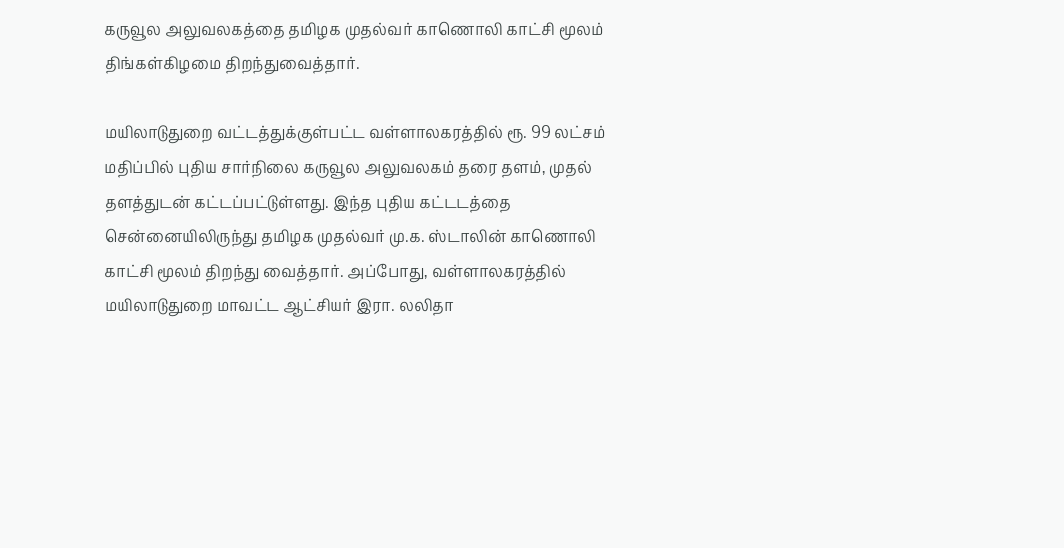கருவூல அலுவலகத்தை தமிழக முதல்வர் காணொலி காட்சி மூலம் திங்கள்கிழமை திறந்துவைத்தார்.

மயிலாடுதுறை வட்டத்துக்குள்பட்ட வள்ளாலகரத்தில் ரூ. 99 லட்சம் மதிப்பில் புதிய சார்நிலை கருவூல அலுவலகம் தரை தளம், முதல் தளத்துடன் கட்டப்பட்டுள்ளது. இந்த புதிய கட்டடத்தை சென்னையிலிருந்து தமிழக முதல்வர் மு.க. ஸ்டாலின் காணொலி காட்சி மூலம் திறந்து வைத்தார். அப்போது, வள்ளாலகரத்தில் மயிலாடுதுறை மாவட்ட ஆட்சியர் இரா. லலிதா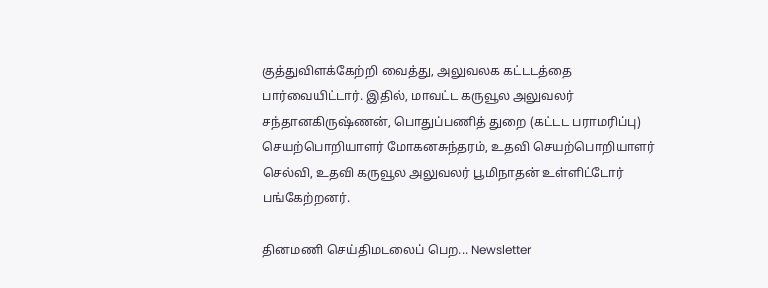குத்துவிளக்கேற்றி வைத்து, அலுவலக கட்டடத்தை பார்வையிட்டார். இதில், மாவட்ட கருவூல அலுவலர் சந்தானகிருஷ்ணன், பொதுப்பணித் துறை (கட்டட பராமரிப்பு) செயற்பொறியாளர் மோகனசுந்தரம், உதவி செயற்பொறியாளர் செல்வி, உதவி கருவூல அலுவலர் பூமிநாதன் உள்ளிட்டோர் பங்கேற்றனர்.

தினமணி செய்திமடலைப் பெற... Newsletter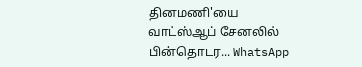தினமணி'யை வாட்ஸ்ஆப் சேனலில் பின்தொடர... WhatsApp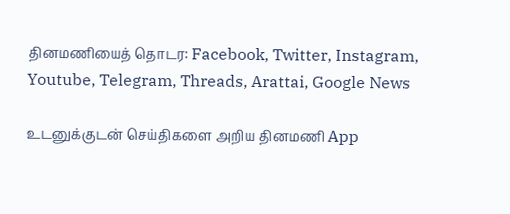தினமணியைத் தொடர: Facebook, Twitter, Instagram, Youtube, Telegram, Threads, Arattai, Google News

உடனுக்குடன் செய்திகளை அறிய தினமணி App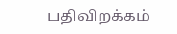பதிவிறக்கம்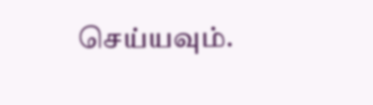செய்யவும்.